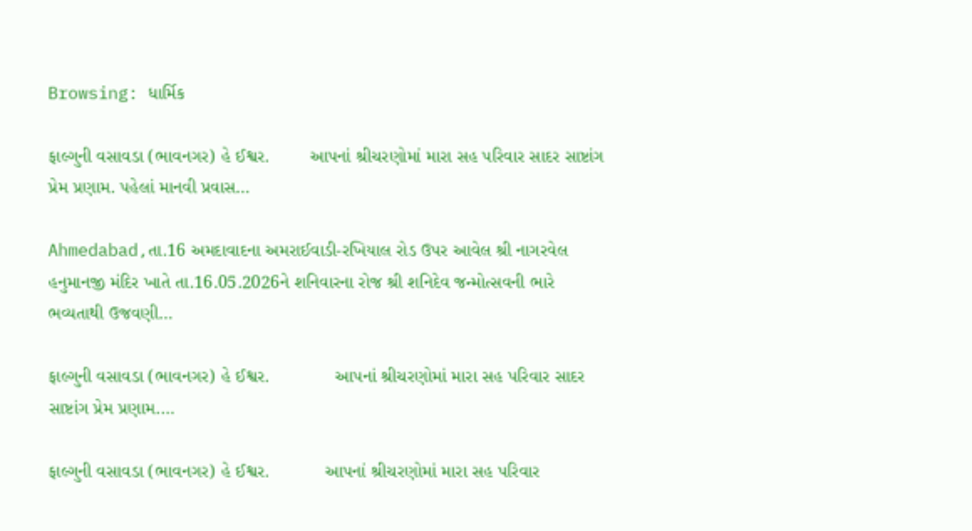Browsing: ધાર્મિક

ફાલ્ગુની વસાવડા (ભાવનગર) હે ઈશ્વર.        આપનાં શ્રીચરણોમાં મારા સહ પરિવાર સાદર સાષ્ટાંગ પ્રેમ પ્રણામ. પહેલાં માનવી પ્રવાસ…

Ahmedabad,તા.16 અમદાવાદના અમરાઈવાડી-રખિયાલ રોડ ઉપર આવેલ શ્રી નાગરવેલ હનુમાનજી મંદિર ખાતે તા.16.05.2026ને શનિવારના રોજ શ્રી શનિદેવ જન્મોત્સવની ભારે ભવ્યતાથી ઉજવણી…

ફાલ્ગુની વસાવડા (ભાવનગર) હે ઈશ્વર.             આપનાં શ્રીચરણોમાં મારા સહ પરિવાર સાદર સાષ્ટાંગ પ્રેમ પ્રણામ.…

ફાલ્ગુની વસાવડા (ભાવનગર) હે ઈશ્વર.           આપનાં શ્રીચરણોમાં મારા સહ પરિવાર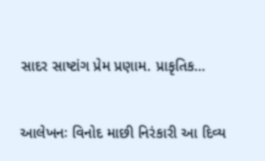સાદર સાષ્ટાંગ પ્રેમ પ્રણામ. પ્રાકૃતિક…

આલેખનઃ વિનોદ માછી નિરંકારી આ દિવ્ય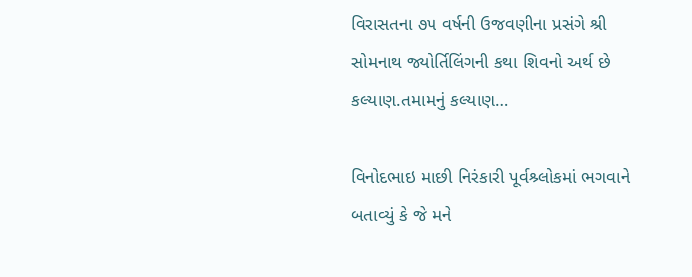વિરાસતના ૭૫ વર્ષની ઉજવણીના પ્રસંગે શ્રી સોમનાથ જ્યોર્તિલિંગની કથા શિવનો અર્થ છે કલ્યાણ.તમામનું કલ્યાણ…

વિનોદભાઇ માછી નિરંકારી પૂર્વશ્ર્લોકમાં ભગવાને બતાવ્યું કે જે મને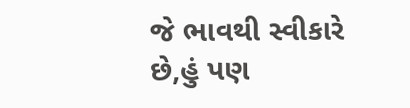જે ભાવથી સ્વીકારે છે,હું પણ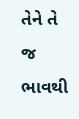તેને તે જ ભાવથી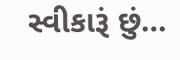સ્વીકારૂં છું…